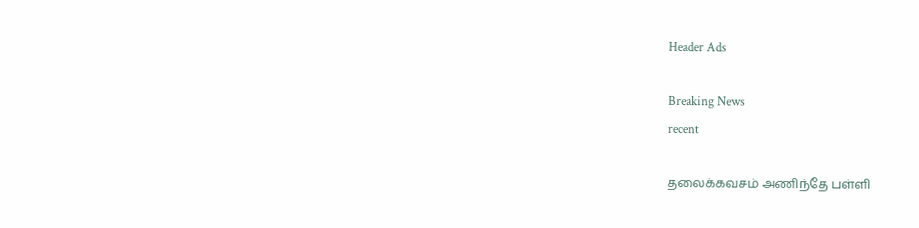Header Ads

Breaking News
recent

தலைக்கவசம் அணிந்தே பள்ளி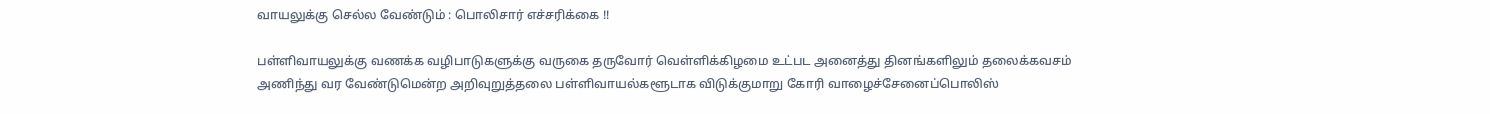வாயலுக்கு செல்ல வேண்டும் : பொலிசார் எச்சரிக்கை !!

பள்ளிவாயலுக்கு வணக்க வழிபாடுகளுக்கு வருகை தருவோர் வெள்ளிக்கிழமை உட்பட அனைத்து தினங்களிலும் தலைக்கவசம் அணிந்து வர வேண்டுமென்ற அறிவுறுத்தலை பள்ளிவாயல்களூடாக விடுக்குமாறு கோரி வாழைச்சேனைப்பொலிஸ்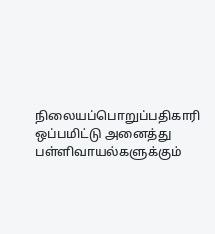நிலையப்பொறுப்பதிகாரி ஒப்பமிட்டு அனைத்து பள்ளிவாயல்களுக்கும்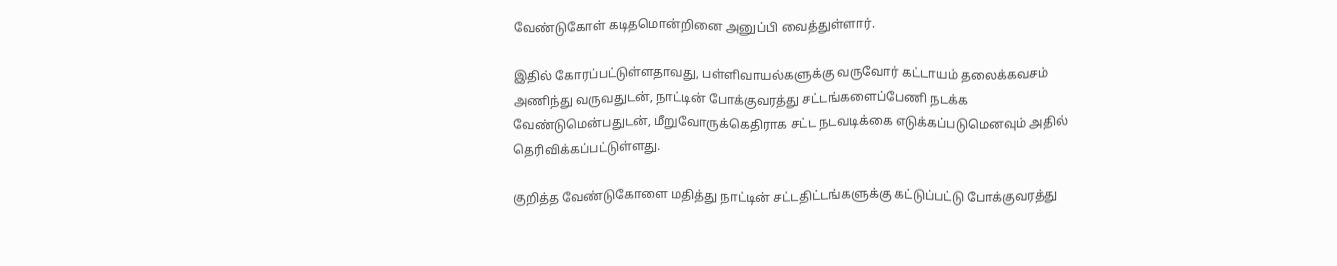வேண்டுகோள் கடிதமொன்றினை அனுப்பி வைத்துள்ளார்.

இதில் கோரப்பட்டுள்ளதாவது, பள்ளிவாயல்களுக்கு வருவோர் கட்டாயம் தலைக்கவசம் அணிந்து வருவதுடன், நாட்டின் போக்குவரத்து சட்டங்களைப்பேணி நடக்க வேண்டுமென்பதுடன், மீறுவோருக்கெதிராக சட்ட நடவடிக்கை எடுக்கப்படுமெனவும் அதில் தெரிவிக்கப்பட்டுள்ளது.

குறித்த வேண்டுகோளை மதித்து நாட்டின் சட்டதிட்டங்களுக்கு கட்டுப்பட்டு போக்குவரத்து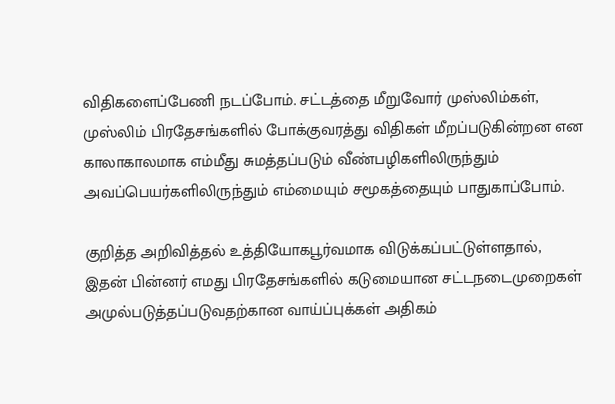விதிகளைப்பேணி நடப்போம். சட்டத்தை மீறுவோர் முஸ்லிம்கள், முஸ்லிம் பிரதேசங்களில் போக்குவரத்து விதிகள் மீறப்படுகின்றன என காலாகாலமாக எம்மீது சுமத்தப்படும் வீண்பழிகளிலிருந்தும் அவப்பெயர்களிலிருந்தும் எம்மையும் சமூகத்தையும் பாதுகாப்போம்.

குறித்த அறிவித்தல் உத்தியோகபூர்வமாக விடுக்கப்பட்டுள்ளதால், இதன் பின்னர் எமது பிரதேசங்களில் கடுமையான சட்டநடைமுறைகள் அமுல்படுத்தப்படுவதற்கான வாய்ப்புக்கள் அதிகம்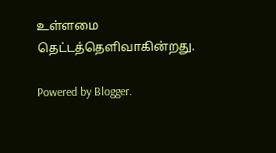உள்ளமை தெட்டத்தெளிவாகின்றது.

Powered by Blogger.